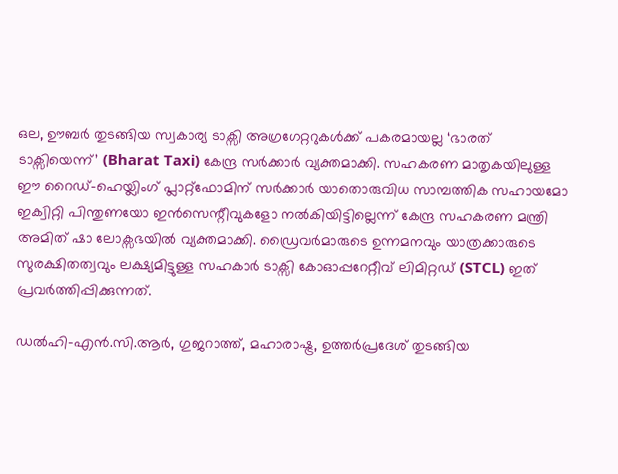ഒല, ഊബർ തുടങ്ങിയ സ്വകാര്യ ടാക്സി അഗ്രഗേറ്ററുകൾക്ക് പകരമായല്ല ‘ഭാരത് ടാക്സിയെന്ന്’ (Bharat Taxi) കേന്ദ്ര സർക്കാർ വ്യക്തമാക്കി. സഹകരണ മാതൃകയിലുള്ള ഈ റൈഡ്-ഹെയ്ലിംഗ് പ്ലാറ്റ്ഫോമിന് സർക്കാർ യാതൊരുവിധ സാമ്പത്തിക സഹായമോ ഇക്വിറ്റി പിന്തുണയോ ഇൻസെന്റീവുകളോ നൽകിയിട്ടില്ലെന്ന് കേന്ദ്ര സഹകരണ മന്ത്രി അമിത് ഷാ ലോക്സഭയിൽ വ്യക്തമാക്കി. ഡ്രൈവർമാരുടെ ഉന്നമനവും യാത്രക്കാരുടെ സുരക്ഷിതത്വവും ലക്ഷ്യമിട്ടുള്ള സഹകാർ ടാക്സി കോഓപ്പറേറ്റീവ് ലിമിറ്റഡ് (STCL) ഇത് പ്രവർത്തിപ്പിക്കുന്നത്.

ഡൽഹി-എൻ.സി.ആർ, ഗുജറാത്ത്, മഹാരാഷ്ട്ര, ഉത്തർപ്രദേശ് തുടങ്ങിയ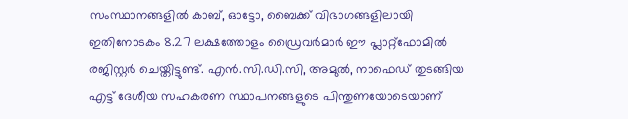സംസ്ഥാനങ്ങളിൽ കാബ്, ഓട്ടോ, ബൈക്ക് വിഭാഗങ്ങളിലായി ഇതിനോടകം 8.27 ലക്ഷത്തോളം ഡ്രൈവർമാർ ഈ പ്ലാറ്റ്ഫോമിൽ രജിസ്റ്റർ ചെയ്തിട്ടുണ്ട്. എൻ.സി.ഡി.സി, അമുൽ, നാഫെഡ് തുടങ്ങിയ എട്ട് ദേശീയ സഹകരണ സ്ഥാപനങ്ങളുടെ പിന്തുണയോടെയാണ്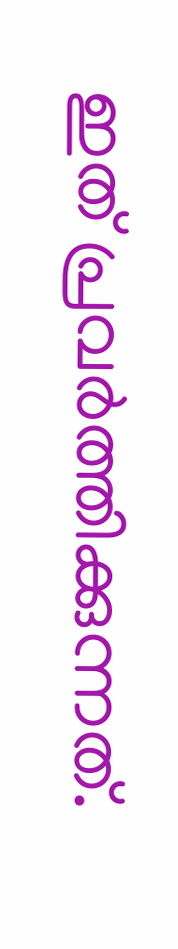ഇത് പ്രവർത്തിക്കുന്നത്.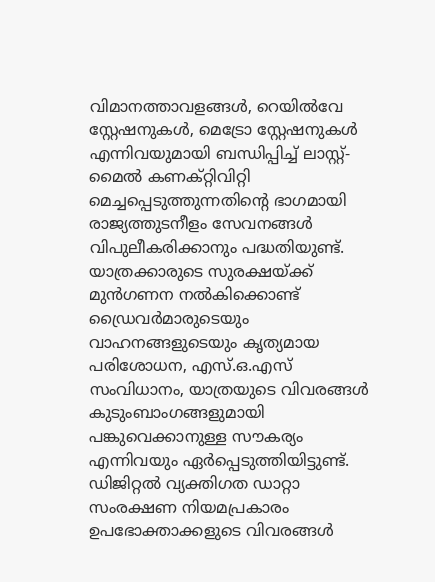വിമാനത്താവളങ്ങൾ, റെയിൽവേ സ്റ്റേഷനുകൾ, മെട്രോ സ്റ്റേഷനുകൾ എന്നിവയുമായി ബന്ധിപ്പിച്ച് ലാസ്റ്റ്-മൈൽ കണക്റ്റിവിറ്റി മെച്ചപ്പെടുത്തുന്നതിന്റെ ഭാഗമായി രാജ്യത്തുടനീളം സേവനങ്ങൾ വിപുലീകരിക്കാനും പദ്ധതിയുണ്ട്.
യാത്രക്കാരുടെ സുരക്ഷയ്ക്ക് മുൻഗണന നൽകിക്കൊണ്ട് ഡ്രൈവർമാരുടെയും വാഹനങ്ങളുടെയും കൃത്യമായ പരിശോധന, എസ്.ഒ.എസ് സംവിധാനം, യാത്രയുടെ വിവരങ്ങൾ കുടുംബാംഗങ്ങളുമായി പങ്കുവെക്കാനുള്ള സൗകര്യം എന്നിവയും ഏർപ്പെടുത്തിയിട്ടുണ്ട്. ഡിജിറ്റൽ വ്യക്തിഗത ഡാറ്റാ സംരക്ഷണ നിയമപ്രകാരം ഉപഭോക്താക്കളുടെ വിവരങ്ങൾ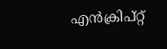എൻക്രിപ്റ്റ്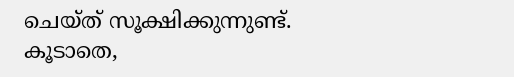ചെയ്ത് സൂക്ഷിക്കുന്നുണ്ട്. കൂടാതെ,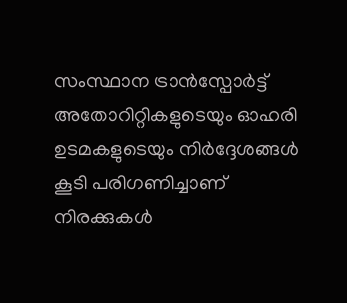സംസ്ഥാന ട്രാൻസ്പോർട്ട് അതോറിറ്റികളുടെയും ഓഹരി ഉടമകളുടെയും നിർദ്ദേശങ്ങൾ കൂടി പരിഗണിച്ചാണ് നിരക്കുകൾ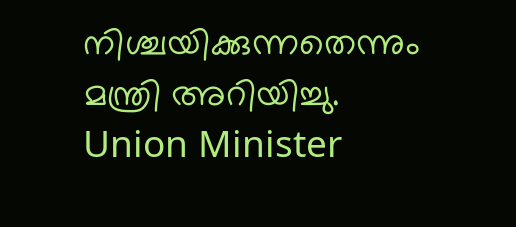നിശ്ചയിക്കുന്നതെന്നും മന്ത്രി അറിയിച്ചു.
Union Minister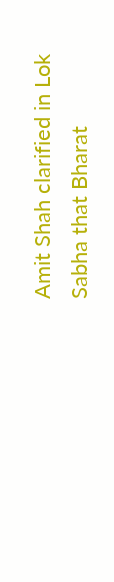Amit Shah clarified in Lok Sabha that Bharat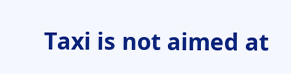Taxi is not aimed at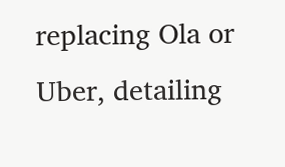replacing Ola or Uber, detailing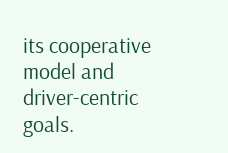its cooperative model and driver-centric goals.